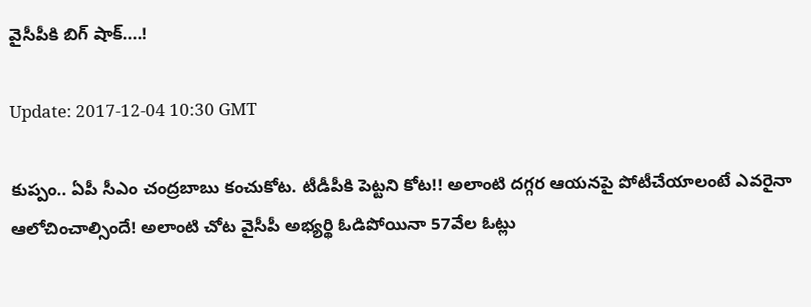వైసీపీకి బిగ్ షాక్‌....!

Update: 2017-12-04 10:30 GMT

కుప్పం.. ఏపీ సీఎం చంద్ర‌బాబు కంచుకోట‌. టీడీపీకి పెట్ట‌ని కోట‌!! అలాంటి ద‌గ్గ‌ర ఆయ‌న‌పై పోటీచేయాలంటే ఎవ‌రైనా ఆలోచించాల్సిందే! అలాంటి చోట వైసీపీ అభ్య‌ర్థి ఓడిపోయినా 57వేల ఓట్లు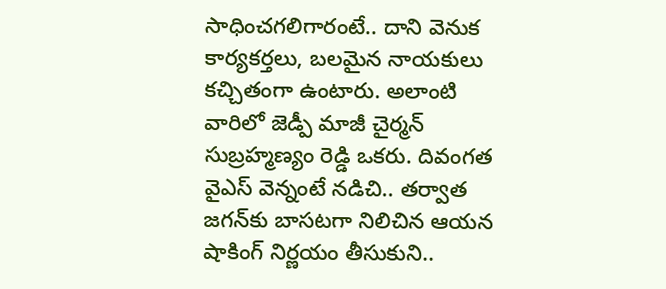సాధించ‌గ‌లిగారంటే.. దాని వెనుక కార్య‌క‌ర్త‌లు, బ‌ల‌మైన నాయ‌కులు క‌చ్చితంగా ఉంటారు. అలాంటి వారిలో జెడ్పీ మాజీ చైర్మ‌న్ సుబ్ర‌హ్మ‌ణ్యం రెడ్డి ఒకరు. దివంగ‌త వైఎస్ వెన్నంటే న‌డిచి.. త‌ర్వాత జ‌గ‌న్‌కు బాస‌ట‌గా నిలిచిన ఆయ‌న షాకింగ్ నిర్ణయం తీసుకుని..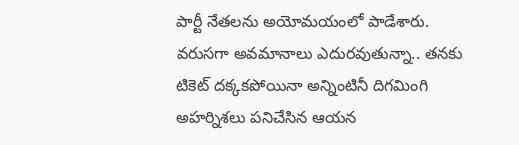పార్టీ నేత‌ల‌ను అయోమయంలో పాడేశారు. వ‌రుస‌గా అవ‌మానాలు ఎదుర‌వుతున్నా.. త‌న‌కు టికెట్ ద‌క్క‌క‌పోయినా అన్నింటినీ దిగ‌మింగి అహ‌ర్నిశ‌లు ప‌నిచేసిన ఆయ‌న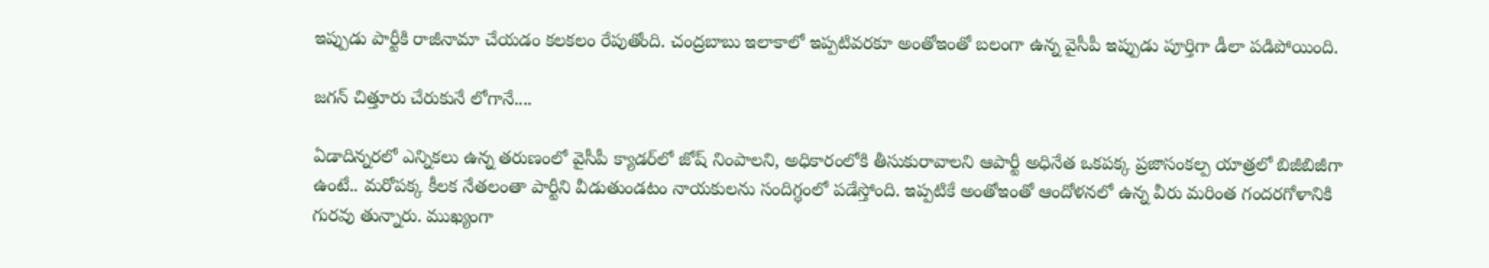ఇప్పుడు పార్టీకి రాజీనామా చేయ‌డం క‌ల‌క‌లం రేపుతోంది. చంద్ర‌బాబు ఇలాకాలో ఇప్ప‌టివ‌ర‌కూ అంతోఇంతో బ‌లంగా ఉన్న వైసీపీ ఇప్పుడు పూర్తిగా డీలా ప‌డిపోయింది.

జగన్ చిత్తూరు చేరుకునే లోగానే....

ఏడాదిన్న‌ర‌లో ఎన్నిక‌లు ఉన్న త‌రుణంలో వైసీపీ క్యాడ‌ర్‌లో జోష్ నింపాల‌ని, అధికారంలోకి తీసుకురావాల‌ని ఆపార్టీ అధినేత ఒకప‌క్క ప్రజాసంక‌ల్ప యాత్ర‌లో బిజీబిజీగా ఉంటే.. మ‌రోప‌క్క కీల‌క నేత‌లంతా పార్టీని వీడుతుండ‌టం నాయ‌కుల‌ను సందిగ్ధంలో ప‌డేస్తోంది. ఇప్ప‌టికే అంతోఇంతో ఆందోళ‌న‌లో ఉన్న వీరు మ‌రింత గంద‌ర‌గోళానికి గుర‌వు తున్నారు. ముఖ్యంగా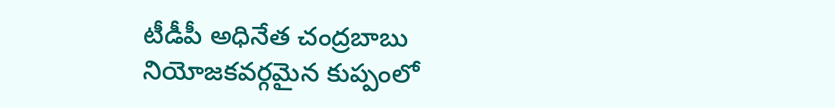టీడీపీ అధినేత చంద్ర‌బాబు నియోజ‌క‌వ‌ర్గమైన కుప్పంలో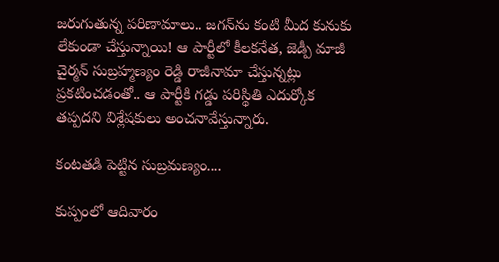జ‌రుగుతున్న ప‌రిణామాలు.. జ‌గ‌న్‌ను కంటి మీద కునుకు లేకుండా చేస్తున్నాయి! ఆ పార్టీలో కీల‌క‌నేత, జెడ్పీ మాజీ చైర్మ‌న్ సుబ్ర‌హ్మ‌ణ్యం రెడ్డి రాజీనామా చేస్తున్న‌ట్లు ప్ర‌క‌టించ‌డంతో.. ఆ పార్టీకి గ‌డ్డు ప‌రిస్థితి ఎదుర్కోక త‌ప్ప‌ద‌ని విశ్లేష‌కులు అంచ‌నావేస్తున్నారు.

కంటతడి పెట్టిన సుబ్రమణ్యం....

కుప్పంలో ఆదివారం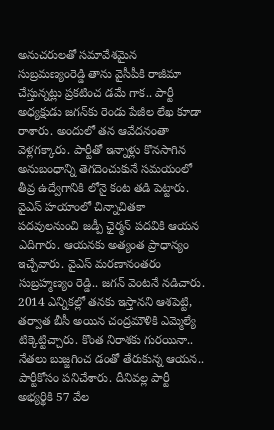అనుచరులతో సమావేశమైన సుబ్రమణ్యంరెడ్డి తాను వైసీపీకి రాజీమా చేస్తున్నట్లు ప్రకటించ డమే గాక‌.. పార్టీ అధ్యక్షుడు జగన్‌కు రెండు పేజీల లేఖ కూడా రాశారు. అందులో తన ఆవేదనంతా వెళ్లగక్కారు. పార్టీతో ఇన్నాళ్లు కొనసాగిన‌ అనుబంధాన్ని తెగదెంచుకునే సమయంలో తీవ్ర ఉద్వేగానికి లోనై కంట తడి పెట్టారు. వైఎస్ హ‌యాంలో చిన్నాచితకా పదవులనుంచి జడ్పీ ఛైర్మన్‌ పదవికి ఆయ‌న ఎదిగారు. ఆయ‌న‌కు అత్యంత ప్రాధాన్యం ఇచ్చేవారు. వైఎస్ మ‌ర‌ణానంత‌రం సుబ్ర‌హ్మ‌ణ్యం రెడ్డి.. జ‌గ‌న్ వెంట‌నే న‌డిచారు. 2014 ఎన్నికల్లో తనకు ఇస్తానని ఆశపెట్టి, తర్వాత బీసీ అయిన చంద్రమౌళికి ఎమ్మెల్యే టిక్కెట్టిచ్చారు. కొంత నిరాశ‌కు గుర‌యినా.. నేత‌లు బుజ్జ‌గించ డంతో తేరుకున్న ఆయ‌న‌.. పార్టీకోసం పనిచేశారు. దీనివ‌ల్ల పార్టీ అభ్యర్థికి 57 వేల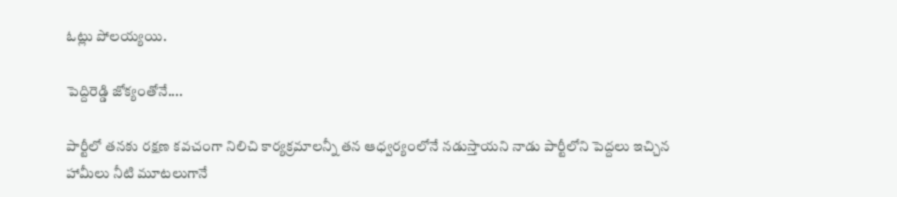ఓట్లు పోలయ్యయి.

పెద్దిరెడ్డి జోక్యంతోనే....

పార్టీలో తనకు రక్షణ కవచంగా నిలిచి కార్యక్రమాలన్నీ తన ఆధ్వర్యంలోనే నడుస్తాయని నాడు పార్టీలోని పెద్దలు ఇచ్చిన హామీలు నీటి మూటలుగానే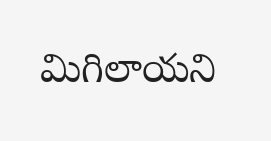మిగిలాయని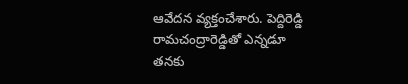ఆవేద‌న వ్య‌క్తంచేశారు. పెద్దిరెడ్డి రామచంద్రారెడ్డితో ఎన్నడూ తనకు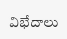విభేదాలు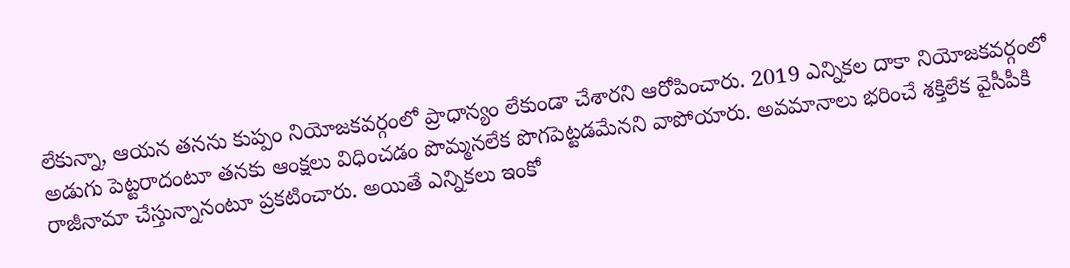లేకున్నా, ఆయన తనను కుప్పం నియోజకవర్గంలో ప్రాధాన్యం లేకుండా చేశారని ఆరోపించారు. 2019 ఎన్నికల దాకా నియోజకవర్గంలో అడుగు పెట్టరాదంటూ తనకు ఆంక్షలు విధించడం పొమ్మనలేక పొగపెట్టడమేనని వాపోయారు. అవమానాలు భరించే శక్తిలేక వైసీపీకి రాజీనామా చేస్తున్నానంటూ ప్రకటించారు. అయితే ఎన్నికలు ఇంకో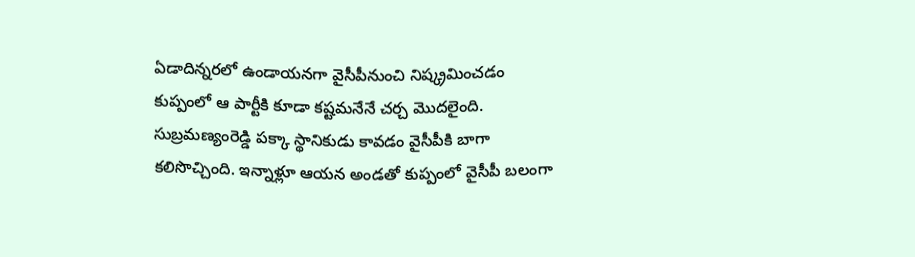ఏడాదిన్నరలో ఉండాయనగా వైసీపీనుంచి నిష్క్రమించడం కుప్పంలో ఆ పార్టీకి కూడా క‌ష్ట‌మ‌నేనే చ‌ర్చ మొద‌లైంది. సుబ్రమణ్యంరెడ్డి పక్కా స్థానికుడు కావడం వైసీపీకి బాగా క‌లిసొచ్చింది. ఇన్నాళ్లూ ఆయ‌న అండ‌తో కుప్పంలో వైసీపీ బ‌లంగా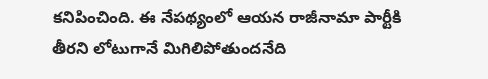క‌నిపించింది. ఈ నేప‌థ్యంలో ఆయ‌న రాజీనామా పార్టీకి తీర‌ని లోటుగానే మిగిలిపోతుంద‌నేది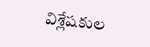విశ్లేష‌కుల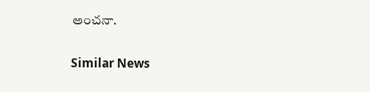అంచ‌నా.

Similar News